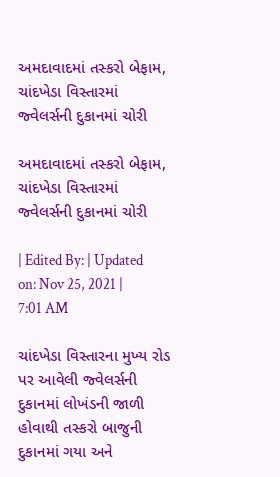અમદાવાદમાં તસ્કરો બેફામ, ચાંદખેડા વિસ્તારમાં જ્વેલર્સની દુકાનમાં ચોરી

અમદાવાદમાં તસ્કરો બેફામ, ચાંદખેડા વિસ્તારમાં જ્વેલર્સની દુકાનમાં ચોરી

| Edited By: | Updated on: Nov 25, 2021 | 7:01 AM

ચાંદખેડા વિસ્તારના મુખ્ય રોડ પર આવેલી જ્વેલર્સની દુકાનમાં લોખંડની જાળી હોવાથી તસ્કરો બાજુની દુકાનમાં ગયા અને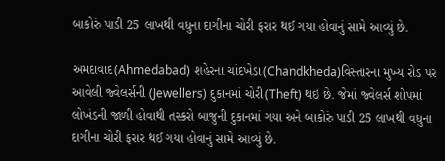બાકોરું પાડી 25 લાખથી વધુના દાગીના ચોરી ફરાર થઈ ગયા હોવાનું સામે આવ્યું છે.

અમદાવાદ(Ahmedabad) શહેરના ચાંદખેડા(Chandkheda)વિસ્તારના મુખ્ય રોડ પર આવેલી જ્વેલર્સની (Jewellers) દુકાનમાં ચોરી(Theft) થઇ છે. જેમાં જ્વેલર્સ શોપમાં લોખંડની જાળી હોવાથી તસ્કરો બાજુની દુકાનમાં ગયા અને બાકોરું પાડી 25 લાખથી વધુના દાગીના ચોરી ફરાર થઈ ગયા હોવાનું સામે આવ્યું છે.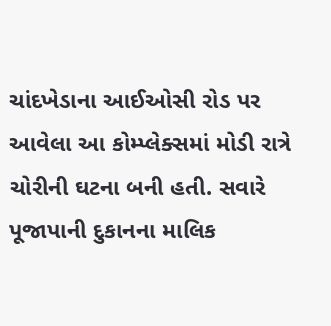ચાંદખેડાના આઈઓસી રોડ પર આવેલા આ કોમ્પ્લેક્સમાં મોડી રાત્રે ચોરીની ઘટના બની હતી. સવારે પૂજાપાની દુકાનના માલિક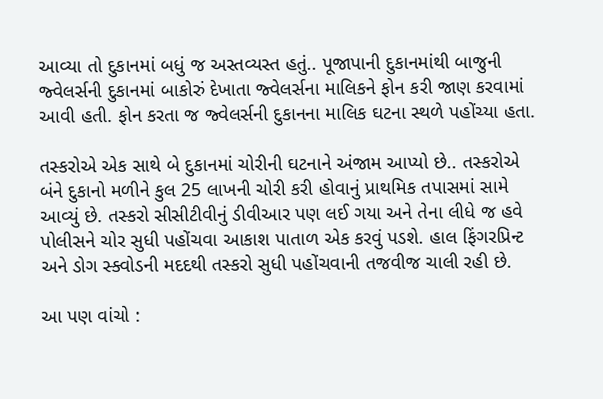આવ્યા તો દુકાનમાં બધું જ અસ્તવ્યસ્ત હતું.. પૂજાપાની દુકાનમાંથી બાજુની જ્વેલર્સની દુકાનમાં બાકોરું દેખાતા જ્વેલર્સના માલિકને ફોન કરી જાણ કરવામાં આવી હતી. ફોન કરતા જ જ્વેલર્સની દુકાનના માલિક ઘટના સ્થળે પહોંચ્યા હતા.

તસ્કરોએ એક સાથે બે દુકાનમાં ચોરીની ઘટનાને અંજામ આપ્યો છે.. તસ્કરોએ બંને દુકાનો મળીને કુલ 25 લાખની ચોરી કરી હોવાનું પ્રાથમિક તપાસમાં સામે આવ્યું છે. તસ્કરો સીસીટીવીનું ડીવીઆર પણ લઈ ગયા અને તેના લીધે જ હવે પોલીસને ચોર સુધી પહોંચવા આકાશ પાતાળ એક કરવું પડશે. હાલ ફિંગરપ્રિન્ટ અને ડોગ સ્ક્વોડની મદદથી તસ્કરો સુધી પહોંચવાની તજવીજ ચાલી રહી છે.

આ પણ વાંચો :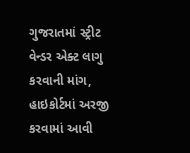ગુજરાતમાં સ્ટ્રીટ વેન્ડર એક્ટ લાગુ કરવાની માંગ, હાઇકોર્ટમાં અરજી કરવામાં આવી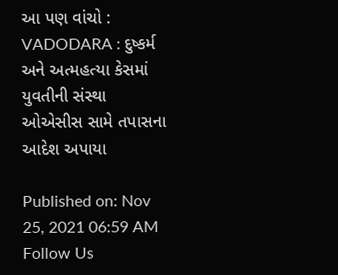આ પણ વાંચો : VADODARA : દુષ્કર્મ અને અત્મહત્યા કેસમાં યુવતીની સંસ્થા ઓએસીસ સામે તપાસના આદેશ અપાયા

Published on: Nov 25, 2021 06:59 AM
Follow Us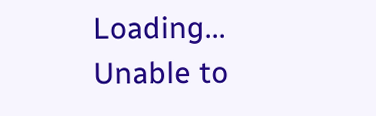Loading...
Unable to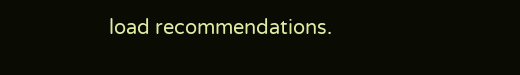load recommendations.